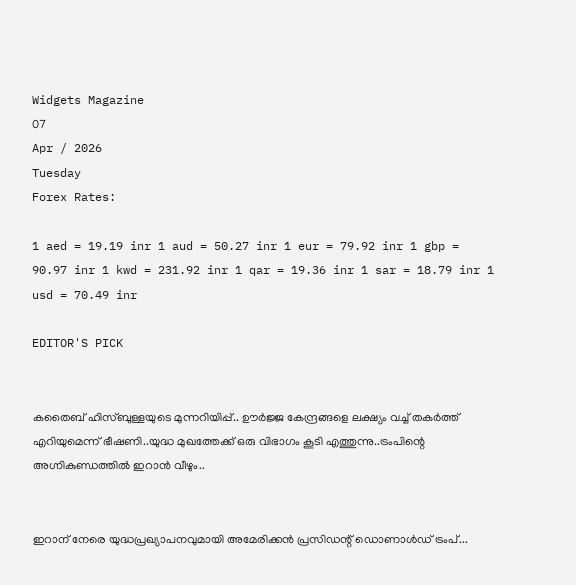Widgets Magazine
07
Apr / 2026
Tuesday
Forex Rates:

1 aed = 19.19 inr 1 aud = 50.27 inr 1 eur = 79.92 inr 1 gbp = 90.97 inr 1 kwd = 231.92 inr 1 qar = 19.36 inr 1 sar = 18.79 inr 1 usd = 70.49 inr

EDITOR'S PICK


കതൈബ് ഹിസ്ബുള്ളയുടെ മുന്നറിയിപ്പ്.. ഊര്‍ജ്ജ കേന്ദ്രങ്ങളെ ലക്ഷ്യം വച്ച് തകർത്ത് എറിയുമെന്ന് ഭീഷണി..യുദ്ധ മുഖത്തേക്ക് ഒരു വിഭാഗം കൂടി എത്തുന്നു..ട്രംപിന്റെ അഗ്നികുണ്ഡത്തിൽ ഇറാൻ വീഴും..


ഇറാന് നേരെ യുദ്ധപ്രഖ്യാപനവുമായി അമേരിക്കന്‍ പ്രസിഡന്റ് ഡൊണാള്‍ഡ് ട്രംപ്...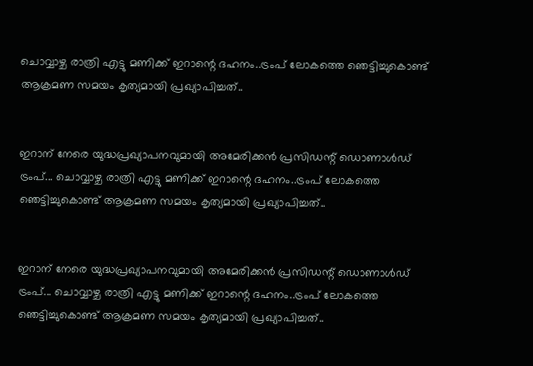ചൊവ്വാഴ്ച രാത്രി എട്ടു മണിക്ക് ഇറാന്റെ ദഹനം..ട്രംപ് ലോകത്തെ ഞെട്ടിച്ചുകൊണ്ട് ആക്രമണ സമയം കൃത്യമായി പ്രഖ്യാപിച്ചത്..


ഇറാന് നേരെ യുദ്ധപ്രഖ്യാപനവുമായി അമേരിക്കന്‍ പ്രസിഡന്റ് ഡൊണാള്‍ഡ് ട്രംപ്... ചൊവ്വാഴ്ച രാത്രി എട്ടു മണിക്ക് ഇറാന്റെ ദഹനം..ട്രംപ് ലോകത്തെ ഞെട്ടിച്ചുകൊണ്ട് ആക്രമണ സമയം കൃത്യമായി പ്രഖ്യാപിച്ചത്..


ഇറാന് നേരെ യുദ്ധപ്രഖ്യാപനവുമായി അമേരിക്കന്‍ പ്രസിഡന്റ് ഡൊണാള്‍ഡ് ട്രംപ്... ചൊവ്വാഴ്ച രാത്രി എട്ടു മണിക്ക് ഇറാന്റെ ദഹനം..ട്രംപ് ലോകത്തെ ഞെട്ടിച്ചുകൊണ്ട് ആക്രമണ സമയം കൃത്യമായി പ്രഖ്യാപിച്ചത്..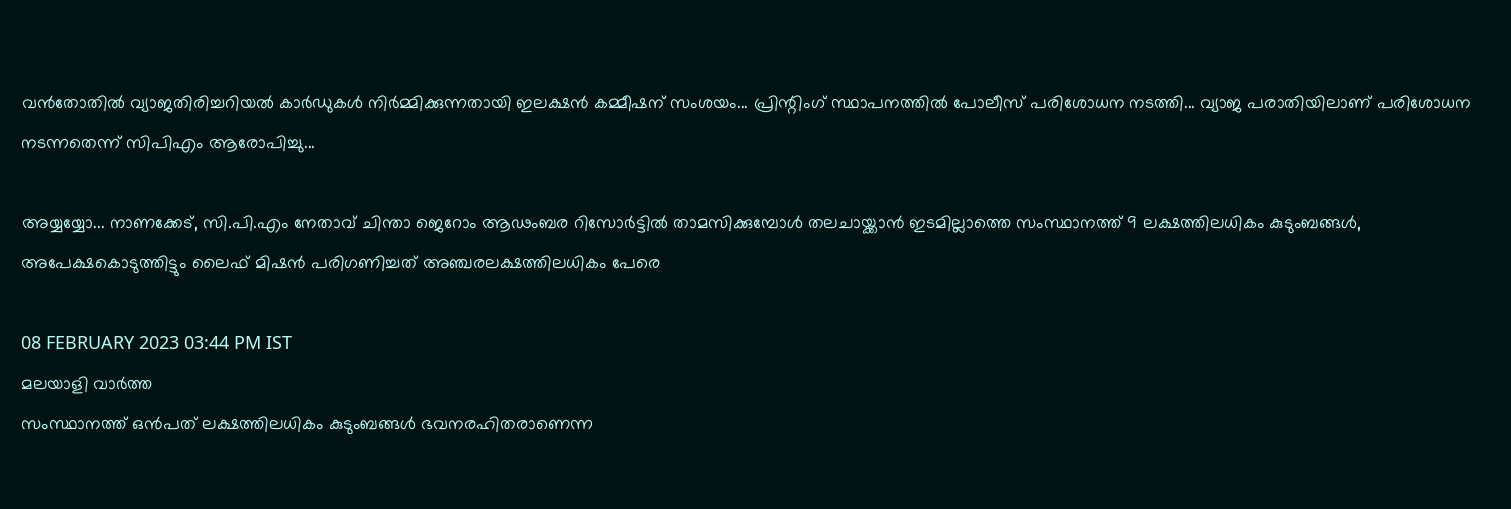വൻതോതിൽ വ്യാജതിരിച്ചറിയൽ കാർഡുകൾ നിർമ്മിക്കുന്നതായി ഇലക്ഷൻ കമ്മീഷന് സംശയം... പ്രിന്റിംഗ് സ്ഥാപനത്തിൽ പോലീസ് പരിശോധന നടത്തി... വ്യാജ പരാതിയിലാണ് പരിശോധന നടന്നതെന്ന് സിപിഎം ആരോപിച്ചു...

അയ്യയ്യോ... നാണക്കേട്, സി.പി.എം നേതാവ് ചിന്താ ജെറോം ആഢംബര റിസോര്‍ട്ടില്‍ താമസിക്കുമ്പോള്‍ തലചായ്ക്കാന്‍ ഇടമില്ലാത്തെ സംസ്ഥാനത്ത് 9 ലക്ഷത്തിലധികം കുടുംബങ്ങള്‍, അപേക്ഷകൊടുത്തിട്ടും ലൈഫ് മിഷന്‍ പരിഗണിച്ചത് അഞ്ചരലക്ഷത്തിലധികം പേരെ

08 FEBRUARY 2023 03:44 PM IST
മലയാളി വാര്‍ത്ത
സംസ്ഥാനത്ത് ഒന്‍പത് ലക്ഷത്തിലധികം കുടുംബങ്ങള്‍ ഭവനരഹിതരാണെന്ന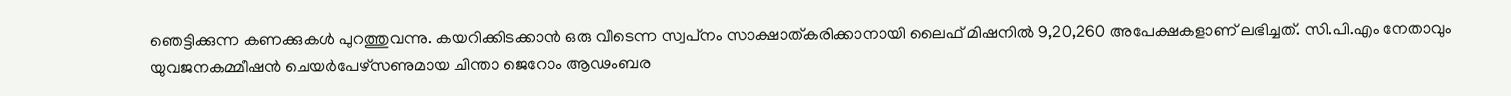ഞെട്ടിക്കുന്ന കണക്കുകള്‍ പുറത്തുവന്നു. കയറിക്കിടക്കാന്‍ ഒരു വീടെന്ന സ്വപ്‌നം സാക്ഷാത്കരിക്കാനായി ലൈഫ് മിഷനില്‍ 9,20,260 അപേക്ഷകളാണ് ലഭിച്ചത്. സി.പി.എം നേതാവും യുവജനകമ്മീഷന്‍ ചെയര്‍പേഴ്‌സണുമായ ചിന്താ ജെറോം ആഢംബര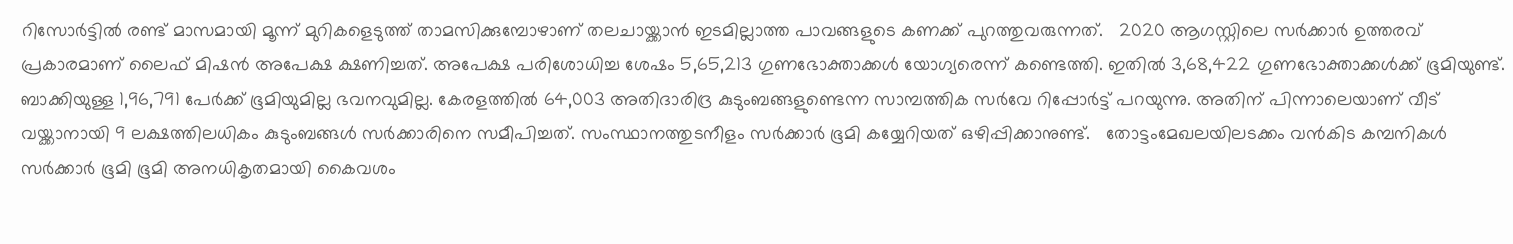റിസോര്‍ട്ടില്‍ രണ്ട് മാസമായി മൂന്ന് മുറികളെടുത്ത് താമസിക്കുമ്പോഴാണ് തലചായ്ക്കാന്‍ ഇടമില്ലാത്ത പാവങ്ങളുടെ കണക്ക് പുറത്തുവരുന്നത്.   2020 ആഗസ്റ്റിലെ സര്‍ക്കാര്‍ ഉത്തരവ് പ്രകാരമാണ് ലൈഫ് മിഷന്‍ അപേക്ഷ ക്ഷണിച്ചത്. അപേക്ഷ പരിശോധിച്ച ശേഷം 5,65,213 ഗുണഭോക്താക്കള്‍ യോഗ്യരെന്ന് കണ്ടെത്തി. ഇതില്‍ 3,68,422 ഗുണഭോക്താക്കള്‍ക്ക് ഭൂമിയുണ്ട്. ബാക്കിയുള്ള 1,96,791 പേര്‍ക്ക് ഭൂമിയുമില്ല ഭവനവുമില്ല. കേരളത്തില്‍ 64,003 അതിദാരിദ്ര കുടുംബങ്ങളുണ്ടെന്ന സാമ്പത്തിക സര്‍വേ റിപ്പോര്‍ട്ട് പറയുന്നു. അതിന് പിന്നാലെയാണ് വീട് വയ്ക്കാനായി 9 ലക്ഷത്തിലധികം കുടുംബങ്ങള്‍ സര്‍ക്കാരിനെ സമീപിച്ചത്. സംസ്ഥാനത്തുടനീളം സര്‍ക്കാര്‍ ഭൂമി കയ്യേറിയത് ഒഴിപ്പിക്കാനുണ്ട്.   തോട്ടംമേഖലയിലടക്കം വന്‍കിട കമ്പനികള്‍ സര്‍ക്കാര്‍ ഭൂമി ഭൂമി അനധികൃതമായി കൈവശം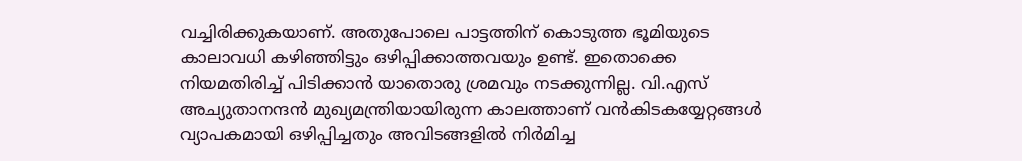വച്ചിരിക്കുകയാണ്. അതുപോലെ പാട്ടത്തിന് കൊടുത്ത ഭൂമിയുടെ കാലാവധി കഴിഞ്ഞിട്ടും ഒഴിപ്പിക്കാത്തവയും ഉണ്ട്. ഇതൊക്കെ നിയമതിരിച്ച് പിടിക്കാന്‍ യാതൊരു ശ്രമവും നടക്കുന്നില്ല. വി.എസ് അച്യുതാനന്ദന്‍ മുഖ്യമന്ത്രിയായിരുന്ന കാലത്താണ് വന്‍കിടകയ്യേറ്റങ്ങള്‍ വ്യാപകമായി ഒഴിപ്പിച്ചതും അവിടങ്ങളില്‍ നിര്‍മിച്ച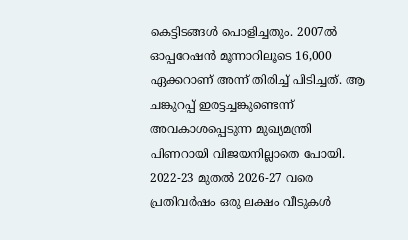കെട്ടിടങ്ങള്‍ പൊളിച്ചതും. 2007ല്‍ ഓപ്പറേഷന്‍ മൂന്നാറിലൂടെ 16,000 ഏക്കറാണ് അന്ന് തിരിച്ച് പിടിച്ചത്. ആ ചങ്കുറപ്പ് ഇരട്ടച്ചങ്കുണ്ടെന്ന് അവകാശപ്പെടുന്ന മുഖ്യമന്ത്രി പിണറായി വിജയനില്ലാതെ പോയി.     2022-23 മുതല്‍ 2026-27 വരെ പ്രതിവര്‍ഷം ഒരു ലക്ഷം വീടുകള്‍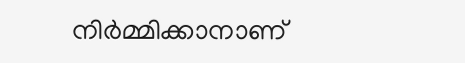നിര്‍മ്മിക്കാനാണ്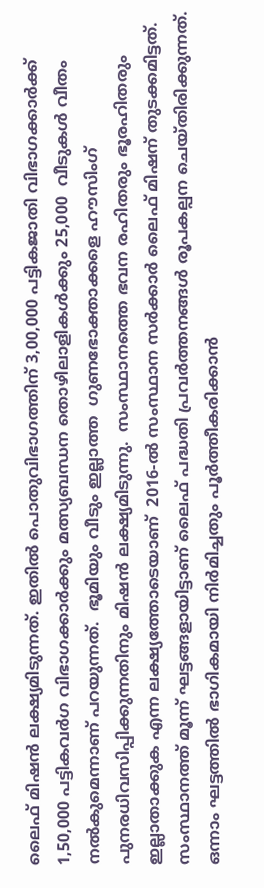ലൈഫ് മിഷന്‍ ലക്ഷ്യമിടുന്നത്. ഇതില്‍ പൊതുവിഭാഗത്തിന് 3,00,000 പട്ടികജാതി വിഭാഗക്കാര്‍ക്ക് 1,50,000 പട്ടികവര്‍ഗ വിഭാഗക്കാര്‍ക്കും മത്സ്യബന്ധന തൊഴിലാളികള്‍ക്കും 25,000  വീടുകള്‍ വീതം നല്‍കുമെന്നാണ് പറയുന്നത്.  ഭൂമിയും വീടും ഇല്ലാത്ത  ഗുണഭോക്താക്കളെ ഹൗസിംഗ്  പുനരധിവസിപ്പിക്കുന്നതിനും മിഷന്‍ ലക്ഷ്യമിടുന്നു.  സംസ്ഥാനത്തെ ഭവന രഹിതരും ഭൂരഹിതരും ഇല്ലാതാക്കുക എന്ന ലക്ഷ്യത്തോടെയാണ്  2016-ല്‍ സംസ്ഥാന സര്‍ക്കാര്‍ ലൈഫ് മിഷന് തുടക്കമിട്ടത്.   സംസ്ഥാനത്ത് മൂന്ന് ഘട്ടങ്ങളായിട്ടാണ് ലൈഫ് പദ്ധതി പ്രവര്‍ത്തനങ്ങള്‍ രൂപകല്പന ചെയ്തിരിക്കുന്നത്. ഒന്നാം ഘട്ടത്തില്‍ ഭാഗികമായി നിര്‍മിച്ചതും പൂര്‍ത്തീകരിക്കാന്‍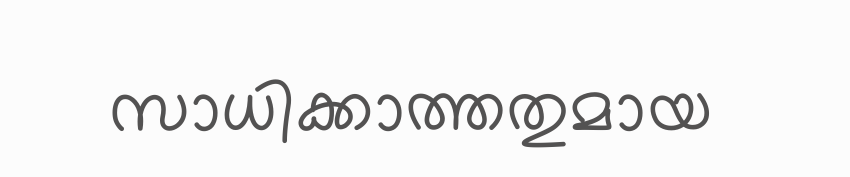സാധിക്കാത്തതുമായ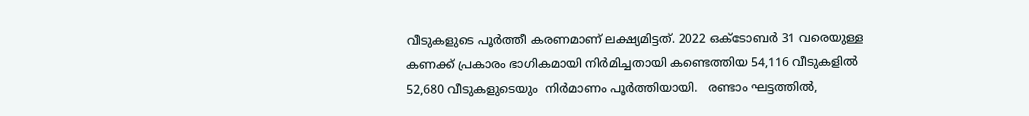വീടുകളുടെ പൂര്‍ത്തീ കരണമാണ് ലക്ഷ്യമിട്ടത്. 2022 ഒക്ടോബര്‍ 31 വരെയുള്ള കണക്ക് പ്രകാരം ഭാഗികമായി നിര്‍മിച്ചതായി കണ്ടെത്തിയ 54,116 വീടുകളില്‍ 52,680 വീടുകളുടെയും  നിര്‍മാണം പൂര്‍ത്തിയായി.   രണ്ടാം ഘട്ടത്തില്‍,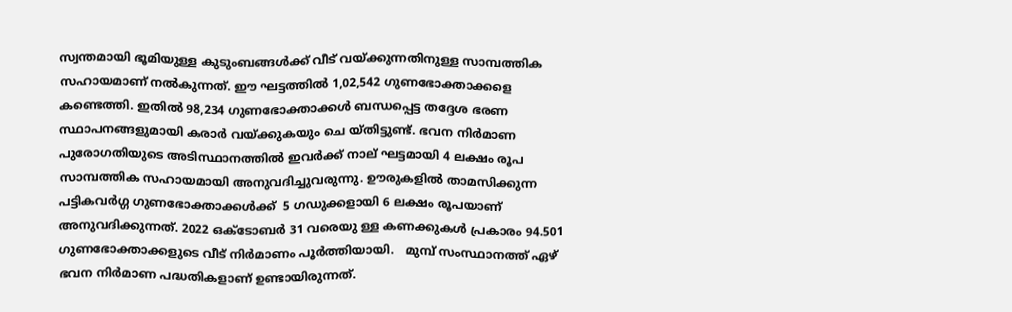സ്വന്തമായി ഭൂമിയുള്ള കുടുംബങ്ങള്‍ക്ക് വീട് വയ്ക്കുന്നതിനുള്ള സാമ്പത്തിക സഹായമാണ് നല്‍കുന്നത്. ഈ ഘട്ടത്തില്‍ 1,02,542 ഗുണഭോക്താക്കളെ  കണ്ടെത്തി. ഇതില്‍ 98,234 ഗുണഭോക്താക്കള്‍ ബന്ധപ്പെട്ട തദ്ദേശ ഭരണ സ്ഥാപനങ്ങളുമായി കരാര്‍ വയ്ക്കുകയും ചെ യ്തിട്ടുണ്ട്. ഭവന നിര്‍മാണ പുരോഗതിയുടെ അടിസ്ഥാനത്തില്‍ ഇവര്‍ക്ക് നാല് ഘട്ടമായി 4 ലക്ഷം രൂപ സാമ്പത്തിക സഹായമായി അനുവദിച്ചുവരുന്നു. ഊരുകളില്‍ താമസിക്കുന്ന പട്ടികവര്‍ഗ്ഗ ഗുണഭോക്താക്കള്‍ക്ക്  5 ഗഡുക്കളായി 6 ലക്ഷം രൂപയാണ് അനുവദിക്കുന്നത്. 2022 ഒക്ടോബര്‍ 31 വരെയു ള്ള കണക്കുകള്‍ പ്രകാരം 94.501 ഗുണഭോക്താക്കളുടെ വീട് നിര്‍മാണം പൂര്‍ത്തിയായി.   മുമ്പ് സംസ്ഥാനത്ത് ഏഴ് ഭവന നിര്‍മാണ പദ്ധതികളാണ് ഉണ്ടായിരുന്നത്.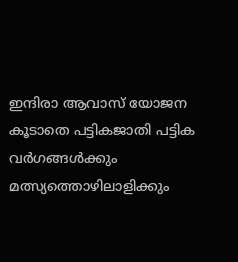ഇന്ദിരാ ആവാസ് യോജന കൂടാതെ പട്ടികജാതി പട്ടിക വര്‍ഗങ്ങള്‍ക്കും മത്സ്യത്തൊഴിലാളിക്കും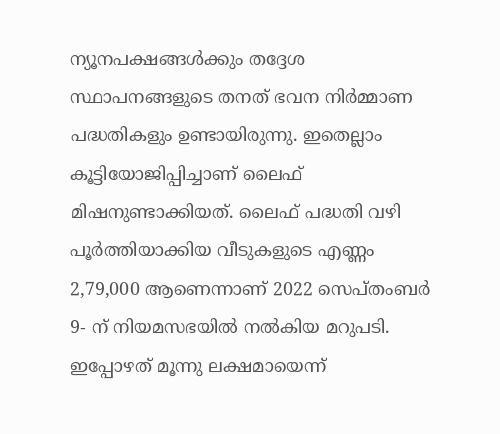ന്യൂനപക്ഷങ്ങള്‍ക്കും തദ്ദേശ സ്ഥാപനങ്ങളുടെ തനത് ഭവന നിര്‍മ്മാണ പദ്ധതികളും ഉണ്ടായിരുന്നു. ഇതെല്ലാം കൂട്ടിയോജിപ്പിച്ചാണ് ലൈഫ് മിഷനുണ്ടാക്കിയത്. ലൈഫ് പദ്ധതി വഴി പൂര്‍ത്തിയാക്കിയ വീടുകളുടെ എണ്ണം 2,79,000 ആണെന്നാണ് 2022 സെപ്തംബര്‍ 9- ന് നിയമസഭയില്‍ നല്‍കിയ മറുപടി. ഇപ്പോഴത് മൂന്നു ലക്ഷമായെന്ന്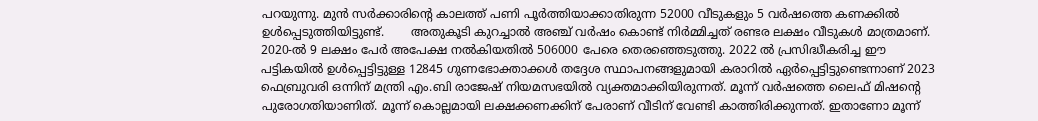പറയുന്നു. മുന്‍ സര്‍ക്കാരിന്റെ കാലത്ത് പണി പൂര്‍ത്തിയാക്കാതിരുന്ന 52000 വീടുകളും 5 വര്‍ഷത്തെ കണക്കില്‍ ഉള്‍പ്പെടുത്തിയിട്ടുണ്ട്.       അതുകൂടി കുറച്ചാല്‍ അഞ്ച് വര്‍ഷം കൊണ്ട് നിര്‍മ്മിച്ചത് രണ്ടര ലക്ഷം വീടുകള്‍ മാത്രമാണ്. 2020-ല്‍ 9 ലക്ഷം പേര്‍ അപേക്ഷ നല്‍കിയതില്‍ 506000 പേരെ തെരഞ്ഞെടുത്തു. 2022 ല്‍ പ്രസിദ്ധീകരിച്ച ഈ പട്ടികയില്‍ ഉള്‍പ്പെട്ടിട്ടുള്ള 12845 ഗുണഭോക്താക്കള്‍ തദ്ദേശ സ്ഥാപനങ്ങളുമായി കരാറില്‍ ഏര്‍പ്പെട്ടിട്ടുണ്ടെന്നാണ് 2023 ഫെബ്രുവരി ഒന്നിന് മന്ത്രി എം.ബി രാജേഷ് നിയമസഭയില്‍ വ്യക്തമാക്കിയിരുന്നത്. മൂന്ന് വര്‍ഷത്തെ ലൈഫ് മിഷന്റെ പുരോഗതിയാണിത്. മൂന്ന് കൊല്ലമായി ലക്ഷക്കണക്കിന് പേരാണ് വീടിന് വേണ്ടി കാത്തിരിക്കുന്നത്. ഇതാണോ മൂന്ന്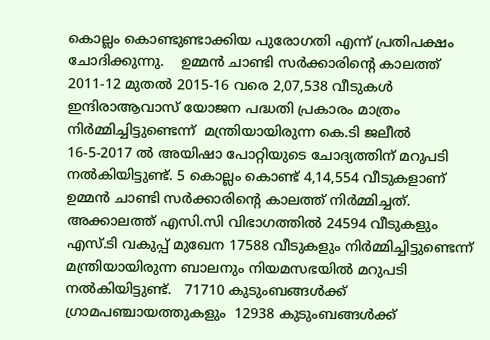കൊല്ലം കൊണ്ടുണ്ടാക്കിയ പുരോഗതി എന്ന് പ്രതിപക്ഷം ചോദിക്കുന്നു.    ഉമ്മന്‍ ചാണ്ടി സര്‍ക്കാരിന്റെ കാലത്ത് 2011-12 മുതല്‍ 2015-16 വരെ 2,07,538 വീടുകള്‍ ഇന്ദിരാആവാസ് യോജന പദ്ധതി പ്രകാരം മാത്രം നിര്‍മ്മിച്ചിട്ടുണ്ടെന്ന്  മന്ത്രിയായിരുന്ന കെ.ടി ജലീല്‍ 16-5-2017 ല്‍ അയിഷാ പോറ്റിയുടെ ചോദ്യത്തിന് മറുപടി നല്‍കിയിട്ടുണ്ട്. 5 കൊല്ലം കൊണ്ട് 4,14,554 വീടുകളാണ് ഉമ്മന്‍ ചാണ്ടി സര്‍ക്കാരിന്റെ കാലത്ത് നിര്‍മ്മിച്ചത്. അക്കാലത്ത് എസി.സി വിഭാഗത്തില്‍ 24594 വീടുകളും എസ്.ടി വകുപ്പ് മുഖേന 17588 വീടുകളും നിര്‍മ്മിച്ചിട്ടുണ്ടെന്ന് മന്ത്രിയായിരുന്ന ബാലനും നിയമസഭയില്‍ മറുപടി നല്‍കിയിട്ടുണ്ട്.   71710 കുടുംബങ്ങള്‍ക്ക് ഗ്രാമപഞ്ചായത്തുകളും  12938 കുടുംബങ്ങള്‍ക്ക്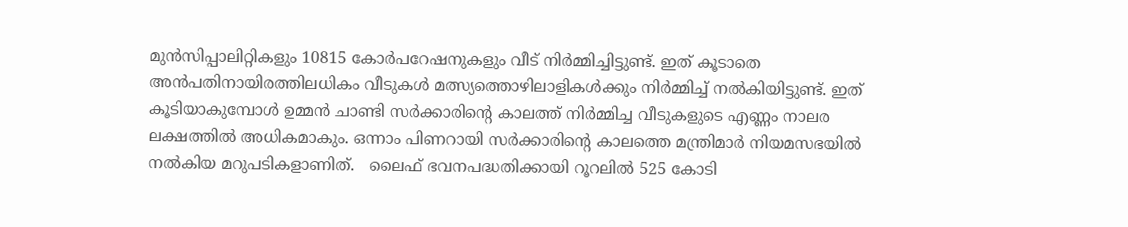മുന്‍സിപ്പാലിറ്റികളും 10815 കോര്‍പറേഷനുകളും വീട് നിര്‍മ്മിച്ചിട്ടുണ്ട്. ഇത് കൂടാതെ അന്‍പതിനായിരത്തിലധികം വീടുകള്‍ മത്സ്യത്തൊഴിലാളികള്‍ക്കും നിര്‍മ്മിച്ച് നല്‍കിയിട്ടുണ്ട്. ഇത് കൂടിയാകുമ്പോള്‍ ഉമ്മന്‍ ചാണ്ടി സര്‍ക്കാരിന്റെ കാലത്ത് നിര്‍മ്മിച്ച വീടുകളുടെ എണ്ണം നാലര ലക്ഷത്തില്‍ അധികമാകും. ഒന്നാം പിണറായി സര്‍ക്കാരിന്റെ കാലത്തെ മന്ത്രിമാര്‍ നിയമസഭയില്‍ നല്‍കിയ മറുപടികളാണിത്.   ലൈഫ് ഭവനപദ്ധതിക്കായി റൂറലില്‍ 525 കോടി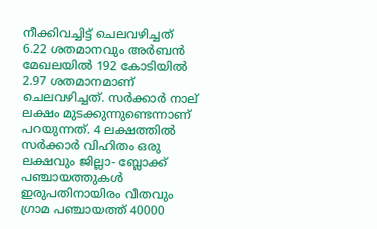നീക്കിവച്ചിട്ട് ചെലവഴിച്ചത് 6.22 ശതമാനവും അര്‍ബന്‍ മേഖലയില്‍ 192 കോടിയില്‍ 2.97 ശതമാനമാണ് ചെലവഴിച്ചത്. സര്‍ക്കാര്‍ നാല് ലക്ഷം മുടക്കുന്നുണ്ടെന്നാണ് പറയുന്നത്. 4 ലക്ഷത്തില്‍ സര്‍ക്കാര്‍ വിഹിതം ഒരു ലക്ഷവും ജില്ലാ- ബ്ലോക്ക് പഞ്ചായത്തുകള്‍ ഇരുപതിനായിരം വീതവും ഗ്രാമ പഞ്ചായത്ത് 40000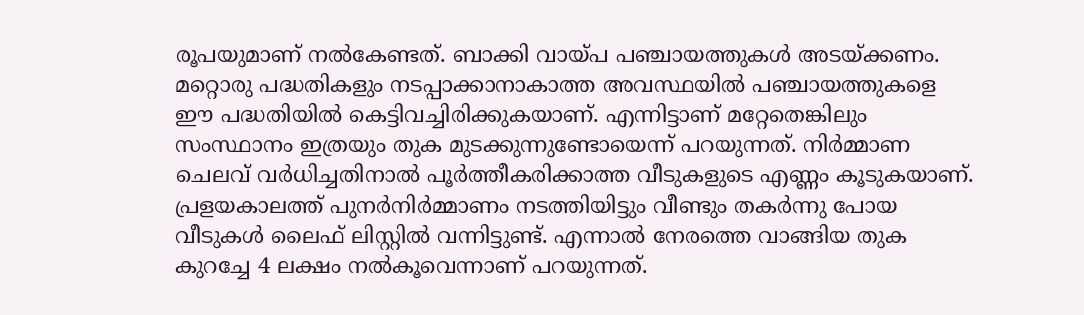രൂപയുമാണ് നല്‍കേണ്ടത്. ബാക്കി വായ്പ പഞ്ചായത്തുകള്‍ അടയ്ക്കണം. മറ്റൊരു പദ്ധതികളും നടപ്പാക്കാനാകാത്ത അവസ്ഥയില്‍ പഞ്ചായത്തുകളെ ഈ പദ്ധതിയില്‍ കെട്ടിവച്ചിരിക്കുകയാണ്. എന്നിട്ടാണ് മറ്റേതെങ്കിലും സംസ്ഥാനം ഇത്രയും തുക മുടക്കുന്നുണ്ടോയെന്ന് പറയുന്നത്. നിര്‍മ്മാണ ചെലവ് വര്‍ധിച്ചതിനാല്‍ പൂര്‍ത്തീകരിക്കാത്ത വീടുകളുടെ എണ്ണം കൂടുകയാണ്.   പ്രളയകാലത്ത് പുനര്‍നിര്‍മ്മാണം നടത്തിയിട്ടും വീണ്ടും തകര്‍ന്നു പോയ വീടുകള്‍ ലൈഫ് ലിസ്റ്റില്‍ വന്നിട്ടുണ്ട്. എന്നാല്‍ നേരത്തെ വാങ്ങിയ തുക കുറച്ചേ 4 ലക്ഷം നല്‍കൂവെന്നാണ് പറയുന്നത്.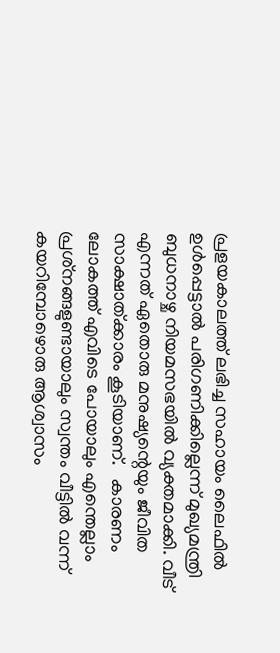പ്രളയകാലത്ത് ലഭിച്ച സഹായം ലൈഫില്‍ ഉള്‍പ്പെട്ടാല്‍ പരിഗണിക്കില്ലെന്ന് മുഖ്യമന്ത്രി ബുധനാഴ്ച നിയമസഭയില്‍ വ്യക്തമാക്കി. വീട് എന്നത് ഏതൊരു മനുഷ്യന്റെയും ജീവിത സാക്ഷാത്ക്കാരം കൂടിയാണ്.   കാരണം ലോകത്ത് എവിടെ പോയാലും എന്തെല്ലാം പ്രശ്‌നങ്ങളുണ്ടായാലും സ്വന്തം വീട്ടില്‍ വന്ന് കയറിമ്പോഴൊരു ആശ്വാസം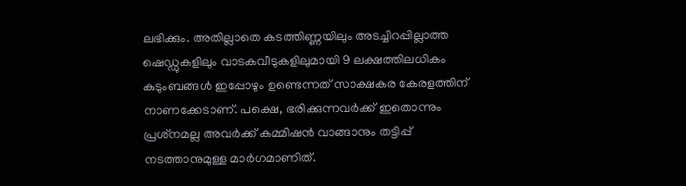ലഭിക്കും. അതില്ലാതെ കടത്തിണ്ണയിലും അടച്ചിറപ്പില്ലാത്ത ഷെഡ്ഡുകളിലും വാടകവീടുകളിലുമായി 9 ലക്ഷത്തിലധികം കുടുംബങ്ങള്‍ ഇപ്പോഴും ഉണ്ടെന്നത് സാക്ഷകര കേരളത്തിന് നാണക്കേടാണ്. പക്ഷെ, ഭരിക്കുന്നവര്‍ക്ക് ഇതൊന്നും പ്രശ്‌നമല്ല അവര്‍ക്ക് കമ്മിഷന്‍ വാങ്ങാനും തട്ടിപ്പ് നടത്താനുമുള്ള മാര്‍ഗമാണിത്.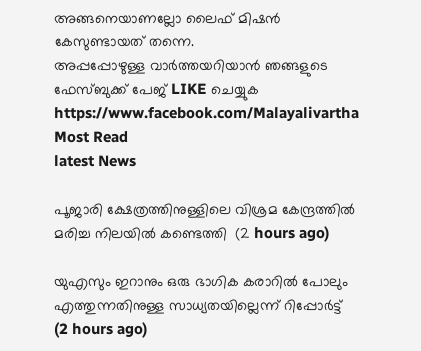അങ്ങനെയാണല്ലോ ലൈഫ് മിഷന്‍ കേസുണ്ടായത് തന്നെ.
അപ്പപ്പോഴുള്ള വാര്‍ത്തയറിയാന്‍ ഞങ്ങളുടെ ഫേസ്‌ബുക്ക്‌ പേജ് LIKE ചെയ്യുക
https://www.facebook.com/Malayalivartha
Most Read
latest News

പൂജാരി ക്ഷേത്രത്തിനുള്ളിലെ വിശ്രമ കേന്ദ്രത്തില്‍ മരിച്ച നിലയില്‍ കണ്ടെത്തി  (2 hours ago)

യുഎസും ഇറാനും ഒരു ഭാഗിക കരാറില്‍ പോലും എത്തുന്നതിനുള്ള സാധ്യതയില്ലെന്ന് റിപ്പോര്‍ട്ട്  (2 hours ago)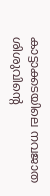കാട്ടാക്കടയിലെ നവജാത ശിശുവിന്റെ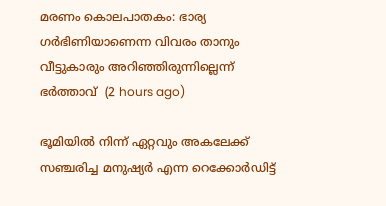മരണം കൊലപാതകം: ഭാര്യ ഗര്‍ഭിണിയാണെന്ന വിവരം താനും വീട്ടുകാരും അറിഞ്ഞിരുന്നില്ലെന്ന് ഭര്‍ത്താവ്  (2 hours ago)

ഭൂമിയില്‍ നിന്ന് ഏറ്റവും അകലേക്ക് സഞ്ചരിച്ച മനുഷ്യര്‍ എന്ന റെക്കോര്‍ഡിട്ട്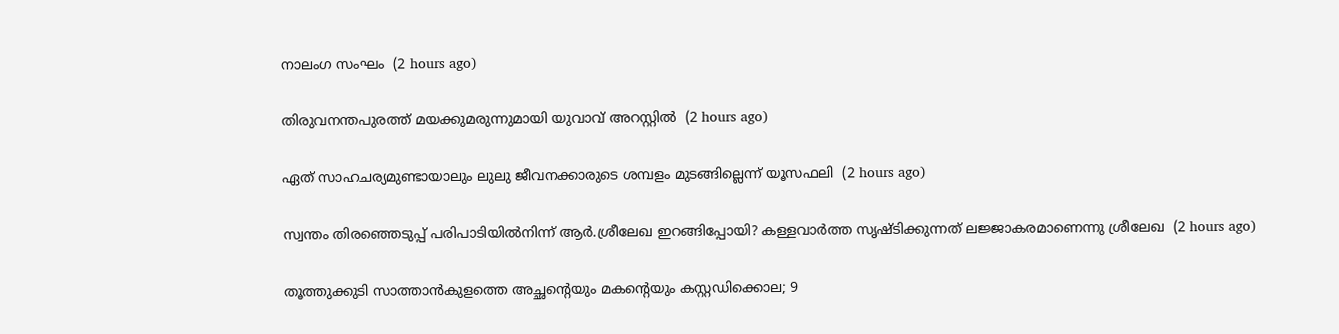നാലംഗ സംഘം  (2 hours ago)

തിരുവനന്തപുരത്ത് മയക്കുമരുന്നുമായി യുവാവ് അറസ്റ്റില്‍  (2 hours ago)

ഏത് സാഹചര്യമുണ്ടായാലും ലുലു ജീവനക്കാരുടെ ശമ്പളം മുടങ്ങില്ലെന്ന് യൂസഫലി  (2 hours ago)

സ്വന്തം തിരഞ്ഞെടുപ്പ് പരിപാടിയില്‍നിന്ന് ആര്‍.ശ്രീലേഖ ഇറങ്ങിപ്പോയി? കള്ളവാര്‍ത്ത സൃഷ്ടിക്കുന്നത് ലജ്ജാകരമാണെന്നു ശ്രീലേഖ  (2 hours ago)

തൂത്തുക്കുടി സാത്താന്‍കുളത്തെ അച്ഛന്റെയും മകന്റെയും കസ്റ്റഡിക്കൊല; 9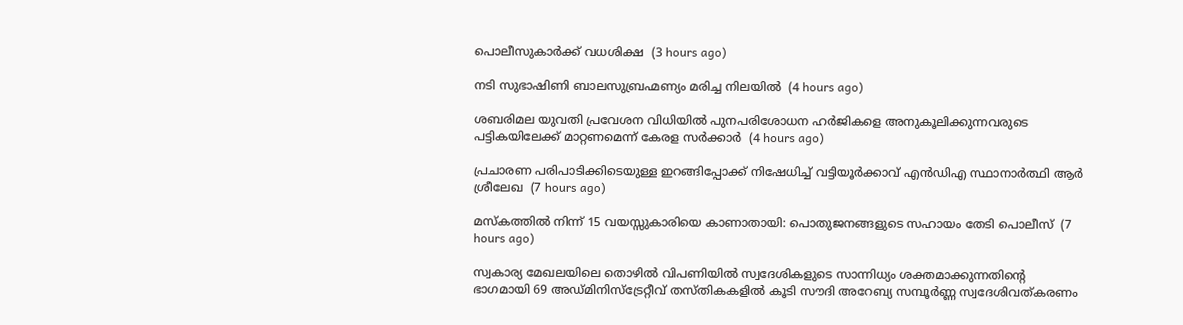പൊലീസുകാര്‍ക്ക് വധശിക്ഷ  (3 hours ago)

നടി സുഭാഷിണി ബാലസുബ്രഹ്മണ്യം മരിച്ച നിലയില്‍  (4 hours ago)

ശബരിമല യുവതി പ്രവേശന വിധിയില്‍ പുനപരിശോധന ഹര്‍ജികളെ അനുകൂലിക്കുന്നവരുടെ പട്ടികയിലേക്ക് മാറ്റണമെന്ന് കേരള സര്‍ക്കാര്‍  (4 hours ago)

പ്രചാരണ പരിപാടിക്കിടെയുള്ള ഇറങ്ങിപ്പോക്ക് നിഷേധിച്ച് വട്ടിയൂർക്കാവ് എൻഡിഎ സ്ഥാനാർത്ഥി ആർ ശ്രീലേഖ  (7 hours ago)

മസ്‌കത്തില്‍ നിന്ന് 15 വയസ്സുകാരിയെ കാണാതായി: പൊതുജനങ്ങളുടെ സഹായം തേടി പൊലീസ്  (7 hours ago)

സ്വകാര്യ മേഖലയിലെ തൊഴിൽ വിപണിയിൽ സ്വദേശികളുടെ സാന്നിധ്യം ശക്തമാക്കുന്നതിന്റെ ഭാഗമായി 69 അഡ്മിനിസ്ട്രേറ്റീവ് തസ്തികകളിൽ കൂടി സൗദി അറേബ്യ സമ്പൂർണ്ണ സ്വദേശിവത്കരണം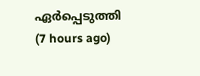ഏർപ്പെടുത്തി  (7 hours ago)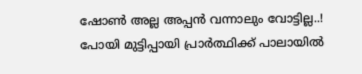ഷോൺ അല്ല അപ്പൻ വന്നാലും വോട്ടില്ല..! പോയി മുട്ടിപ്പായി പ്രാർത്ഥിക്ക് പാലായിൽ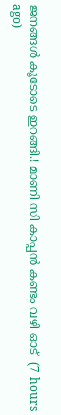ജനങ്ങൾ കൂടോടെ ഇറങ്ങി.! മാണി സി കാപ്പൻ കണ്ടം വഴി ഓട്  (7 hours ago)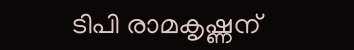ടിപി രാമകൃഷ്ണന്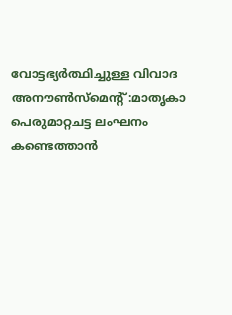വോട്ടഭ്യര്‍ത്ഥിച്ചുള്ള വിവാദ അനൗണ്‍സ്‌മെന്റ്:മാതൃകാ പെരുമാറ്റചട്ട ലംഘനം കണ്ടെത്താന്‍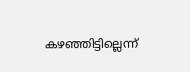കഴഞ്ഞിട്ടില്ലെന്ന്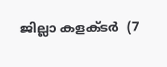ജില്ലാ കളക്ടര്‍  (7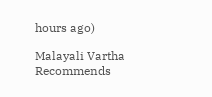hours ago)

Malayali Vartha Recommends